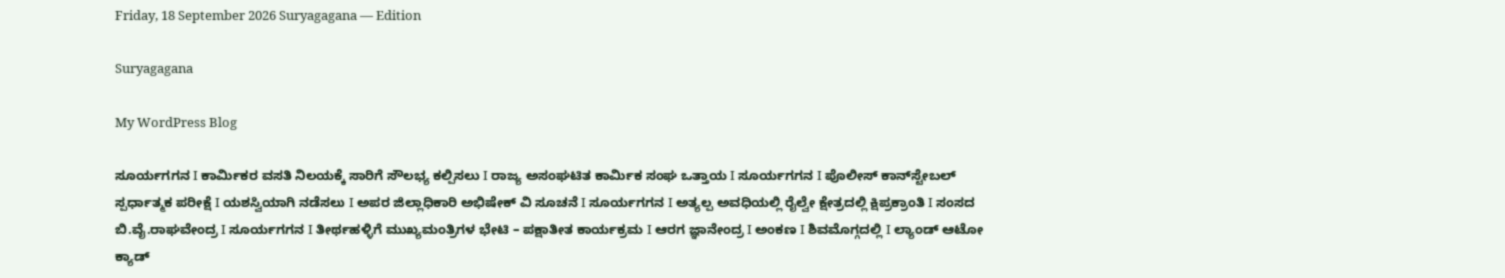Friday, 18 September 2026 Suryagagana — Edition

Suryagagana

My WordPress Blog

ಸೂರ್ಯಗಗನ I ಕಾರ್ಮಿಕರ ವಸತಿ ನಿಲಯಕ್ಕೆ ಸಾರಿಗೆ ಸೌಲಭ್ಯ ಕಲ್ಪಿಸಲು I ರಾಜ್ಯ ಅಸಂಘಟಿತ ಕಾರ್ಮಿಕ ಸಂಘ ಒತ್ತಾಯ I ಸೂರ್ಯಗಗನ I ಪೊಲೀಸ್ ಕಾನ್‌ಸ್ಟೇಬಲ್ ಸ್ಪರ್ಧಾತ್ಮಕ ಪರೀಕ್ಷೆ I ಯಶಸ್ವಿಯಾಗಿ ನಡೆಸಲು I ಅಪರ ಜಿಲ್ಲಾಧಿಕಾರಿ ಅಭಿಷೇಕ್ ವಿ ಸೂಚನೆ I ಸೂರ್ಯಗಗನ I ಅತ್ಯಲ್ಪ ಅವಧಿಯಲ್ಲಿ ರೈಲ್ವೇ ಕ್ಷೇತ್ರದಲ್ಲಿ ಕ್ಷಿಪ್ರಕ್ರಾಂತಿ I ಸಂಸದ ಬಿ.ವೈ.ರಾಘವೇಂದ್ರ I ಸೂರ್ಯಗಗನ I ತೀರ್ಥಹಳ್ಳಿಗೆ ಮುಖ್ಯಮಂತ್ರಿಗಳ ಭೇಟಿ – ಪಕ್ಷಾತೀತ ಕಾರ್ಯಕ್ರಮ I ಆರಗ ಜ್ಞಾನೇಂದ್ರ I ಅಂಕಣ I ಶಿವಮೊಗ್ಗದಲ್ಲಿ I ಲ್ಯಾಂಡ್ ಆಟೋ ಕ್ಯಾಡ್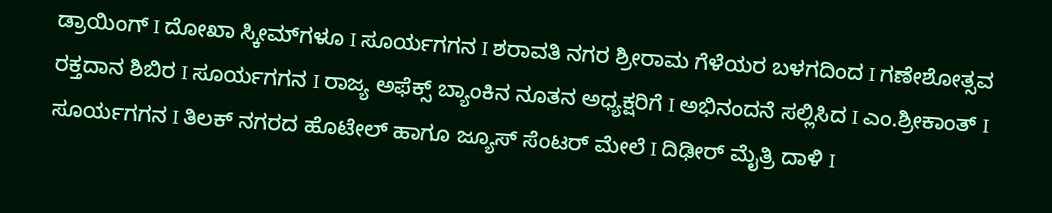ಡ್ರಾಯಿಂಗ್ I ದೋಖಾ ಸ್ಕೀಮ್‌ಗಳೂ I ಸೂರ್ಯಗಗನ I ಶರಾವತಿ ನಗರ ಶ್ರೀರಾಮ ಗೆಳೆಯರ ಬಳಗದಿಂದ I ಗಣೇಶೋತ್ಸವ ರಕ್ತದಾನ ಶಿಬಿರ I ಸೂರ್ಯಗಗನ I ರಾಜ್ಯ ಅಫೆಕ್ಸ್ ಬ್ಯಾಂಕಿನ ನೂತನ ಅಧ್ಯಕ್ಷರಿಗೆ I ಅಭಿನಂದನೆ ಸಲ್ಲಿಸಿದ I ಎಂ.ಶ್ರೀಕಾಂತ್ I ಸೂರ್ಯಗಗನ I ತಿಲಕ್ ನಗರದ ಹೊಟೇಲ್‌ ಹಾಗೂ ಜ್ಯೂಸ್ ಸೆಂಟರ್ ಮೇಲೆ I ದಿಢೀರ್ ಮೈತ್ರಿ ದಾಳಿ I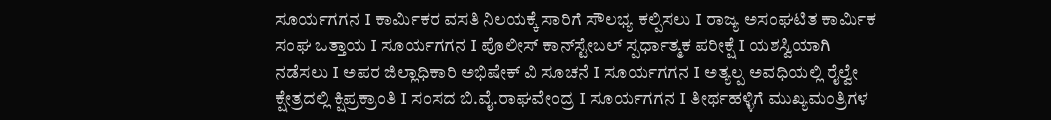ಸೂರ್ಯಗಗನ I ಕಾರ್ಮಿಕರ ವಸತಿ ನಿಲಯಕ್ಕೆ ಸಾರಿಗೆ ಸೌಲಭ್ಯ ಕಲ್ಪಿಸಲು I ರಾಜ್ಯ ಅಸಂಘಟಿತ ಕಾರ್ಮಿಕ ಸಂಘ ಒತ್ತಾಯ I ಸೂರ್ಯಗಗನ I ಪೊಲೀಸ್ ಕಾನ್‌ಸ್ಟೇಬಲ್ ಸ್ಪರ್ಧಾತ್ಮಕ ಪರೀಕ್ಷೆ I ಯಶಸ್ವಿಯಾಗಿ ನಡೆಸಲು I ಅಪರ ಜಿಲ್ಲಾಧಿಕಾರಿ ಅಭಿಷೇಕ್ ವಿ ಸೂಚನೆ I ಸೂರ್ಯಗಗನ I ಅತ್ಯಲ್ಪ ಅವಧಿಯಲ್ಲಿ ರೈಲ್ವೇ ಕ್ಷೇತ್ರದಲ್ಲಿ ಕ್ಷಿಪ್ರಕ್ರಾಂತಿ I ಸಂಸದ ಬಿ.ವೈ.ರಾಘವೇಂದ್ರ I ಸೂರ್ಯಗಗನ I ತೀರ್ಥಹಳ್ಳಿಗೆ ಮುಖ್ಯಮಂತ್ರಿಗಳ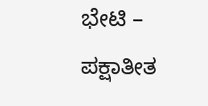ಭೇಟಿ – ಪಕ್ಷಾತೀತ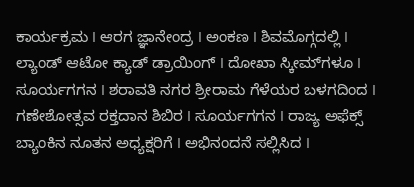ಕಾರ್ಯಕ್ರಮ I ಆರಗ ಜ್ಞಾನೇಂದ್ರ I ಅಂಕಣ I ಶಿವಮೊಗ್ಗದಲ್ಲಿ I ಲ್ಯಾಂಡ್ ಆಟೋ ಕ್ಯಾಡ್ ಡ್ರಾಯಿಂಗ್ I ದೋಖಾ ಸ್ಕೀಮ್‌ಗಳೂ I ಸೂರ್ಯಗಗನ I ಶರಾವತಿ ನಗರ ಶ್ರೀರಾಮ ಗೆಳೆಯರ ಬಳಗದಿಂದ I ಗಣೇಶೋತ್ಸವ ರಕ್ತದಾನ ಶಿಬಿರ I ಸೂರ್ಯಗಗನ I ರಾಜ್ಯ ಅಫೆಕ್ಸ್ ಬ್ಯಾಂಕಿನ ನೂತನ ಅಧ್ಯಕ್ಷರಿಗೆ I ಅಭಿನಂದನೆ ಸಲ್ಲಿಸಿದ I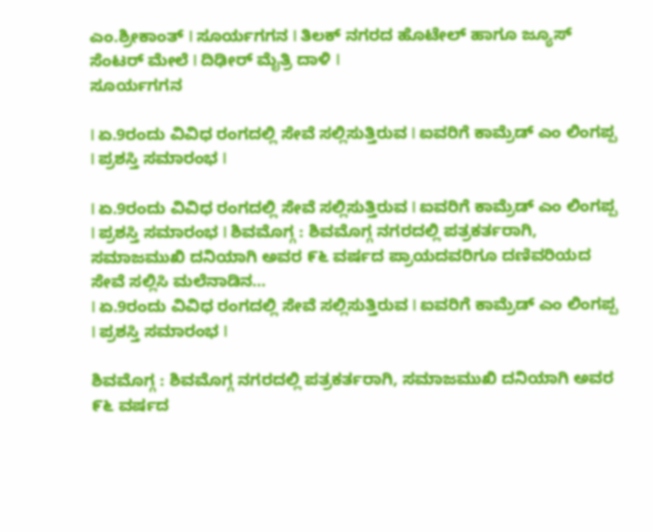ಎಂ.ಶ್ರೀಕಾಂತ್ I ಸೂರ್ಯಗಗನ I ತಿಲಕ್ ನಗರದ ಹೊಟೇಲ್‌ ಹಾಗೂ ಜ್ಯೂಸ್ ಸೆಂಟರ್ ಮೇಲೆ I ದಿಢೀರ್ ಮೈತ್ರಿ ದಾಳಿ I
ಸೂರ್ಯಗಗನ

I ಏ.9ರಂದು ವಿವಿಧ ರಂಗದಲ್ಲಿ ಸೇವೆ ಸಲ್ಲಿಸುತ್ತಿರುವ I ಐವರಿಗೆ ಕಾಮ್ರೆಡ್ ಎಂ ಲಿಂಗಪ್ಪ I ಪ್ರಶಸ್ತಿ ಸಮಾರಂಭ I

I ಏ.9ರಂದು ವಿವಿಧ ರಂಗದಲ್ಲಿ ಸೇವೆ ಸಲ್ಲಿಸುತ್ತಿರುವ I ಐವರಿಗೆ ಕಾಮ್ರೆಡ್ ಎಂ ಲಿಂಗಪ್ಪ I ಪ್ರಶಸ್ತಿ ಸಮಾರಂಭ I ಶಿವಮೊಗ್ಗ : ಶಿವಮೊಗ್ಗ ನಗರದಲ್ಲಿ ಪತ್ರಕರ್ತರಾಗಿ, ಸಮಾಜಮುಖಿ ದನಿಯಾಗಿ ಅವರ ೯೬ ವರ್ಷದ ಪ್ರಾಯದವರಿಗೂ ದಣಿವರಿಯದ ಸೇವೆ ಸಲ್ಲಿಸಿ ಮಲೆನಾಡಿನ…
I ಏ.9ರಂದು ವಿವಿಧ ರಂಗದಲ್ಲಿ ಸೇವೆ ಸಲ್ಲಿಸುತ್ತಿರುವ I ಐವರಿಗೆ ಕಾಮ್ರೆಡ್ ಎಂ ಲಿಂಗಪ್ಪ I ಪ್ರಶಸ್ತಿ ಸಮಾರಂಭ I

ಶಿವಮೊಗ್ಗ : ಶಿವಮೊಗ್ಗ ನಗರದಲ್ಲಿ ಪತ್ರಕರ್ತರಾಗಿ, ಸಮಾಜಮುಖಿ ದನಿಯಾಗಿ ಅವರ ೯೬ ವರ್ಷದ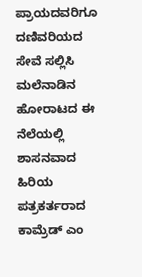ಪ್ರಾಯದವರಿಗೂ ದಣಿವರಿಯದ ಸೇವೆ ಸಲ್ಲಿಸಿ ಮಲೆನಾಡಿನ ಹೋರಾಟದ ಈ ನೆಲೆಯಲ್ಲಿ ಶಾಸನವಾದ ಹಿರಿಯ ಪತ್ರಕರ್ತರಾದ ಕಾಮ್ರೆಡ್ ಎಂ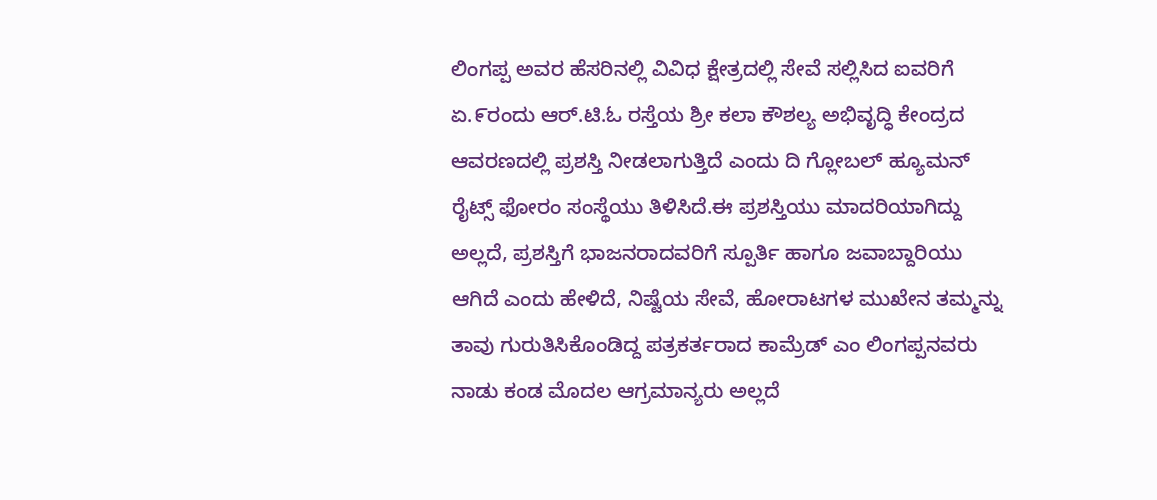ಲಿಂಗಪ್ಪ ಅವರ ಹೆಸರಿನಲ್ಲಿ ವಿವಿಧ ಕ್ಷೇತ್ರದಲ್ಲಿ ಸೇವೆ ಸಲ್ಲಿಸಿದ ಐವರಿಗೆ ಏ.೯ರಂದು ಆರ್.ಟಿ.ಓ ರಸ್ತೆಯ ಶ್ರೀ ಕಲಾ ಕೌಶಲ್ಯ ಅಭಿವೃದ್ಧಿ ಕೇಂದ್ರದ ಆವರಣದಲ್ಲಿ ಪ್ರಶಸ್ತಿ ನೀಡಲಾಗುತ್ತಿದೆ ಎಂದು ದಿ ಗ್ಲೋಬಲ್ ಹ್ಯೂಮನ್ ರೈಟ್ಸ್ ಫೋರಂ ಸಂಸ್ಥೆಯು ತಿಳಿಸಿದೆ.ಈ ಪ್ರಶಸ್ತಿಯು ಮಾದರಿಯಾಗಿದ್ದು ಅಲ್ಲದೆ, ಪ್ರಶಸ್ತಿಗೆ ಭಾಜನರಾದವರಿಗೆ ಸ್ಪೂರ್ತಿ ಹಾಗೂ ಜವಾಬ್ದಾರಿಯು ಆಗಿದೆ ಎಂದು ಹೇಳಿದೆ, ನಿಷ್ಟೆಯ ಸೇವೆ, ಹೋರಾಟಗಳ ಮುಖೇನ ತಮ್ಮನ್ನು ತಾವು ಗುರುತಿಸಿಕೊಂಡಿದ್ದ ಪತ್ರಕರ್ತರಾದ ಕಾಮ್ರೆಡ್ ಎಂ ಲಿಂಗಪ್ಪನವರು ನಾಡು ಕಂಡ ಮೊದಲ ಆಗ್ರಮಾನ್ಯರು ಅಲ್ಲದೆ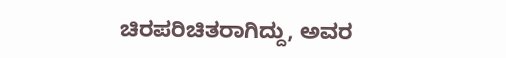ಚಿರಪರಿಚಿತರಾಗಿದ್ದು, ಅವರ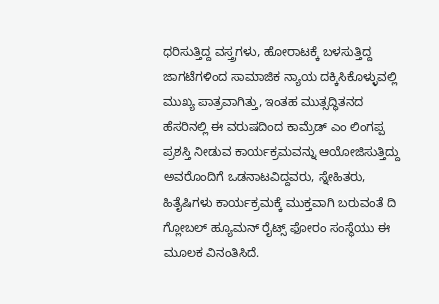ಧರಿಸುತ್ತಿದ್ದ ವಸ್ತ್ರಗಳು, ಹೋರಾಟಕ್ಕೆ ಬಳಸುತ್ತಿದ್ದ ಜಾಗಟೆಗಳಿಂದ ಸಾಮಾಜಿಕ ನ್ಯಾಯ ದಕ್ಕಿಸಿಕೊಳ್ಳುವಲ್ಲಿ ಮುಖ್ಯ ಪಾತ್ರವಾಗಿತ್ತು, ಇಂತಹ ಮುತ್ಸದ್ಧಿತನದ ಹೆಸರಿನಲ್ಲಿ ಈ ವರುಷದಿಂದ ಕಾಮ್ರೆಡ್ ಎಂ ಲಿಂಗಪ್ಪ ಪ್ರಶಸ್ತಿ ನೀಡುವ ಕಾರ್ಯಕ್ರಮವನ್ನು ಆಯೋಜಿಸುತ್ತಿದ್ದು ಅವರೊಂದಿಗೆ ಒಡನಾಟವಿದ್ದವರು, ಸ್ನೇಹಿತರು, ಹಿತೈಷಿಗಳು ಕಾರ್ಯಕ್ರಮಕ್ಕೆ ಮುಕ್ತವಾಗಿ ಬರುವಂತೆ ದಿ ಗ್ಲೋಬಲ್ ಹ್ಯೂಮನ್ ರೈಟ್ಸ್ ಫೋರಂ ಸಂಸ್ಥೆಯು ಈ ಮೂಲಕ ವಿನಂತಿಸಿದೆ.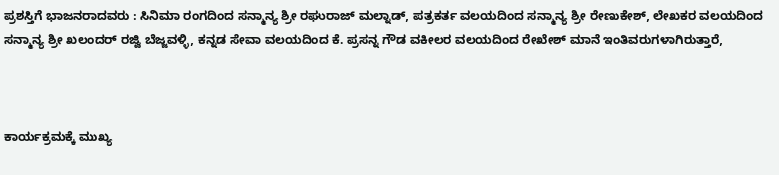ಪ್ರಶಸ್ತಿಗೆ ಭಾಜನರಾದವರು : ಸಿನಿಮಾ ರಂಗದಿಂದ ಸನ್ಮಾನ್ಯ ಶ್ರೀ ರಘುರಾಜ್ ಮಲ್ನಾಡ್, ಪತ್ರಕರ್ತ ವಲಯದಿಂದ ಸನ್ಮಾನ್ಯ ಶ್ರೀ ರೇಣುಕೇಶ್, ಲೇಖಕರ ವಲಯದಿಂದ ಸನ್ಮಾನ್ಯ ಶ್ರೀ ಖಲಂದರ್ ರಜ್ವಿ ಬೆಜ್ಜವಳ್ಳಿ, ಕನ್ನಡ ಸೇವಾ ವಲಯದಿಂದ ಕೆ. ಪ್ರಸನ್ನ ಗೌಡ ವಕೀಲರ ವಲಯದಿಂದ ರೇಖೇಶ್ ಮಾನೆ ಇಂತಿವರುಗಳಾಗಿರುತ್ತಾರೆ,



ಕಾರ್ಯಕ್ರಮಕ್ಕೆ ಮುಖ್ಯ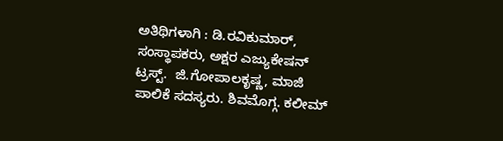ಅತಿಥಿಗಳಾಗಿ : ಡಿ.ರವಿಕುಮಾರ್, ಸಂಸ್ಥಾಪಕರು, ಅಕ್ಷರ ಎಜ್ಯುಕೇಷನ್ ಟ್ರಸ್ಟ್.  ಜಿ.ಗೋಪಾಲಕೃಷ್ಣ, ಮಾಜಿ ಪಾಲಿಕೆ ಸದಸ್ಯರು. ಶಿವಮೊಗ್ಗ. ಕಲೀಮ್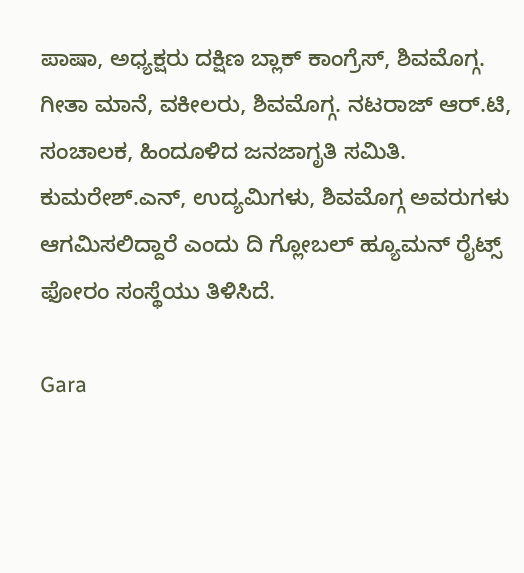ಪಾಷಾ, ಅಧ್ಯಕ್ಷರು ದಕ್ಷಿಣ ಬ್ಲಾಕ್ ಕಾಂಗ್ರೆಸ್, ಶಿವಮೊಗ್ಗ. ಗೀತಾ ಮಾನೆ, ವಕೀಲರು, ಶಿವಮೊಗ್ಗ. ನಟರಾಜ್ ಆರ್.ಟಿ, ಸಂಚಾಲಕ, ಹಿಂದೂಳಿದ ಜನಜಾಗೃತಿ ಸಮಿತಿ. ಕುಮರೇಶ್.ಎನ್, ಉದ್ಯಮಿಗಳು, ಶಿವಮೊಗ್ಗ ಅವರುಗಳು ಆಗಮಿಸಲಿದ್ದಾರೆ ಎಂದು ದಿ ಗ್ಲೋಬಲ್ ಹ್ಯೂಮನ್ ರೈಟ್ಸ್ ಫೋರಂ ಸಂಸ್ಥೆಯು ತಿಳಿಸಿದೆ.

Gara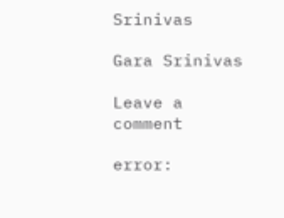Srinivas

Gara Srinivas

Leave a comment

error: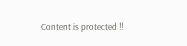Content is protected !!